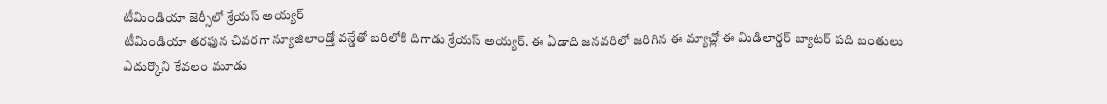టీమిండియా జెర్సీలో శ్రేయస్ అయ్యర్
టీమిండియా తరఫున చివరగా న్యూజిలాండ్తో వన్డేతో బరిలోకి దిగాడు శ్రేయస్ అయ్యర్. ఈ ఏడాది జనవరిలో జరిగిన ఈ మ్యాచ్లో ఈ మిడిలార్డర్ బ్యాటర్ పది బంతులు ఎదుర్కొని కేవలం మూడు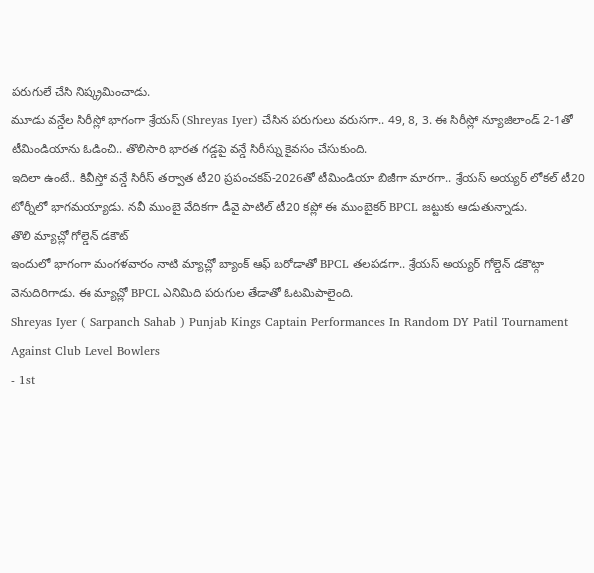పరుగులే చేసి నిష్క్రమించాడు.
మూడు వన్డేల సిరీస్లో భాగంగా శ్రేయస్ (Shreyas Iyer) చేసిన పరుగులు వరుసగా.. 49, 8, 3. ఈ సిరీస్లో న్యూజిలాండ్ 2-1తో టీమిండియాను ఓడించి.. తొలిసారి భారత గడ్డపై వన్డే సిరీస్ను కైవసం చేసుకుంది.
ఇదిలా ఉంటే.. కివీస్తో వన్డే సిరీస్ తర్వాత టీ20 ప్రపంచకప్-2026తో టీమిండియా బిజీగా మారగా.. శ్రేయస్ అయ్యర్ లోకల్ టీ20 టోర్నీలో భాగమయ్యాడు. నవీ ముంబై వేదికగా డీవై పాటిల్ టీ20 కప్లో ఈ ముంబైకర్ BPCL జట్టుకు ఆడుతున్నాడు.
తొలి మ్యాచ్లో గోల్డెన్ డకౌట్
ఇందులో భాగంగా మంగళవారం నాటి మ్యాచ్లో బ్యాంక్ ఆఫ్ బరోడాతో BPCL తలపడగా.. శ్రేయస్ అయ్యర్ గోల్డెన్ డకౌట్గా వెనుదిరిగాడు. ఈ మ్యాచ్లో BPCL ఎనిమిది పరుగుల తేడాతో ఓటమిపాలైంది.
Shreyas Iyer ( Sarpanch Sahab ) Punjab Kings Captain Performances In Random DY Patil Tournament Against Club Level Bowlers
- 1st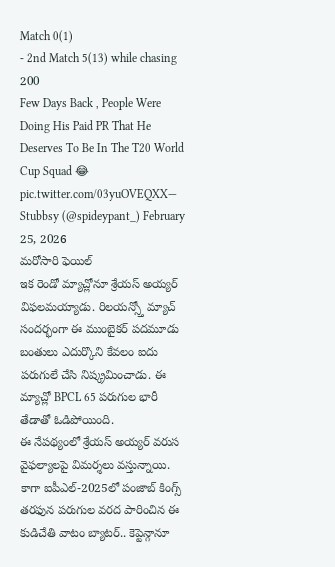Match 0(1)
- 2nd Match 5(13) while chasing 200
Few Days Back , People Were Doing His Paid PR That He Deserves To Be In The T20 World Cup Squad 😂 pic.twitter.com/03yuOVEQXX— Stubbsy (@spideypant_) February 25, 2026
మరోసారి ఫెయిల్
ఇక రెండో మ్యాచ్లోనూ శ్రేయస్ అయ్యర్ విఫలమయ్యాడు. రిలయన్స్తో మ్యాచ్ సందర్భంగా ఈ ముంబైకర్ పదమూడు బంతులు ఎదుర్కొని కేవలం ఐదు పరుగులే చేసి నిష్క్రమించాడు. ఈ మ్యాచ్లో BPCL 65 పరుగుల భారీ తేడాతో ఓడిపోయింది.
ఈ నేపథ్యంలో శ్రేయస్ అయ్యర్ వరుస వైఫల్యాలపై విమర్శలు వస్తున్నాయి. కాగా ఐపీఎల్-2025లో పంజాబ్ కింగ్స్ తరఫున పరుగుల వరద పారించిన ఈ కుడిచేతి వాటం బ్యాటర్.. కెప్టెన్గానూ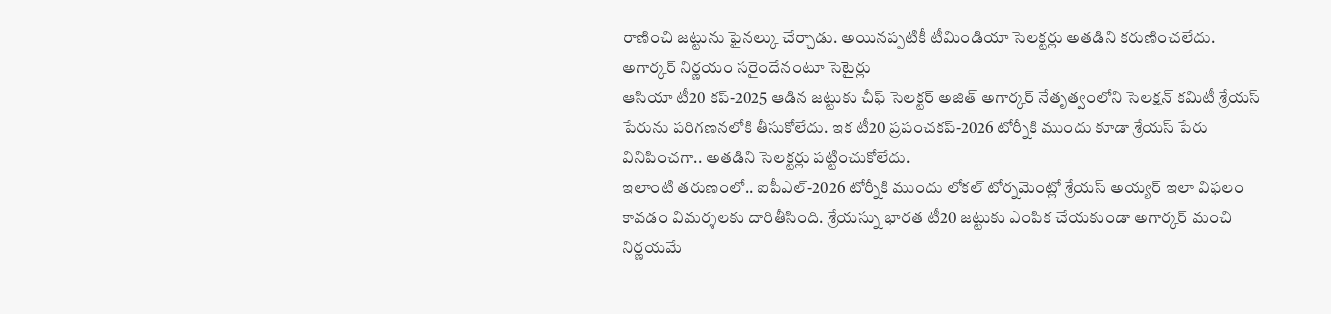రాణించి జట్టును ఫైనల్కు చేర్చాడు. అయినప్పటికీ టీమిండియా సెలక్టర్లు అతడిని కరుణించలేదు.
అగార్కర్ నిర్ణయం సరైందేనంటూ సెటైర్లు
ఆసియా టీ20 కప్-2025 ఆడిన జట్టుకు చీఫ్ సెలక్టర్ అజిత్ అగార్కర్ నేతృత్వంలోని సెలక్షన్ కమిటీ శ్రేయస్ పేరును పరిగణనలోకి తీసుకోలేదు. ఇక టీ20 ప్రపంచకప్-2026 టోర్నీకి ముందు కూడా శ్రేయస్ పేరు వినిపించగా.. అతడిని సెలక్టర్లు పట్టించుకోలేదు.
ఇలాంటి తరుణంలో.. ఐపీఎల్-2026 టోర్నీకి ముందు లోకల్ టోర్నమెంట్లో శ్రేయస్ అయ్యర్ ఇలా విఫలం కావడం విమర్శలకు దారితీసింది. శ్రేయస్ను భారత టీ20 జట్టుకు ఎంపిక చేయకుండా అగార్కర్ మంచి నిర్ణయమే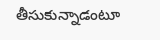తీసుకున్నాడంటూ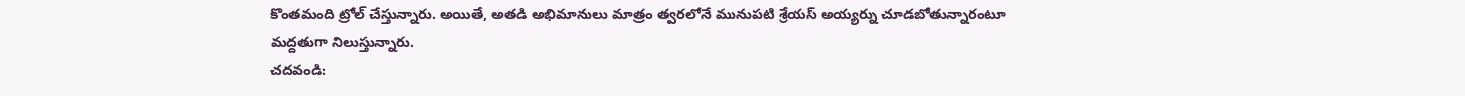కొంతమంది ట్రోల్ చేస్తున్నారు. అయితే, అతడి అభిమానులు మాత్రం త్వరలోనే మునుపటి శ్రేయస్ అయ్యర్ను చూడబోతున్నారంటూ మద్దతుగా నిలుస్తున్నారు.
చదవండి: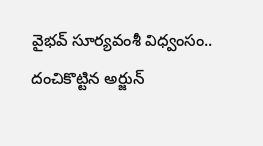వైభవ్ సూర్యవంశీ విధ్వంసం.. దంచికొట్టిన అర్జున్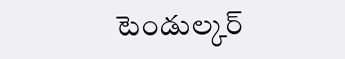టెండుల్కర్